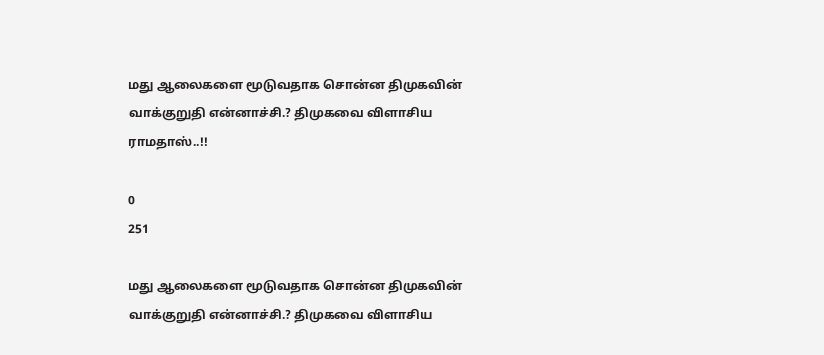மது ஆலைகளை மூடுவதாக சொன்ன திமுகவின் வாக்குறுதி என்னாச்சி.? திமுகவை விளாசிய ராமதாஸ்..!!

0
251

மது ஆலைகளை மூடுவதாக சொன்ன திமுகவின் வாக்குறுதி என்னாச்சி.? திமுகவை விளாசிய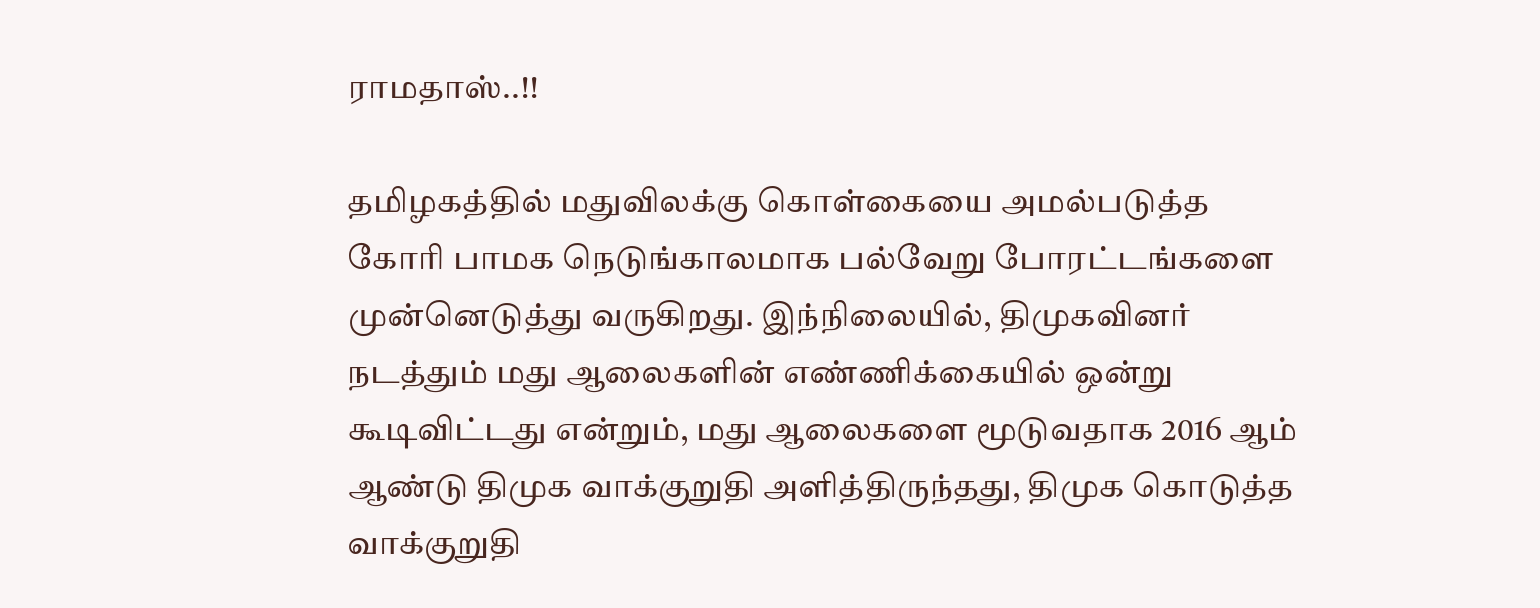ராமதாஸ்..!!

தமிழகத்தில் மதுவிலக்கு கொள்கையை அமல்படுத்த கோரி பாமக நெடுங்காலமாக பல்வேறு போரட்டங்களை முன்னெடுத்து வருகிறது. இந்நிலையில், திமுகவினர் நடத்தும் மது ஆலைகளின் எண்ணிக்கையில் ஒன்று கூடிவிட்டது என்றும், மது ஆலைகளை மூடுவதாக 2016 ஆம் ஆண்டு திமுக வாக்குறுதி அளித்திருந்தது, திமுக கொடுத்த வாக்குறுதி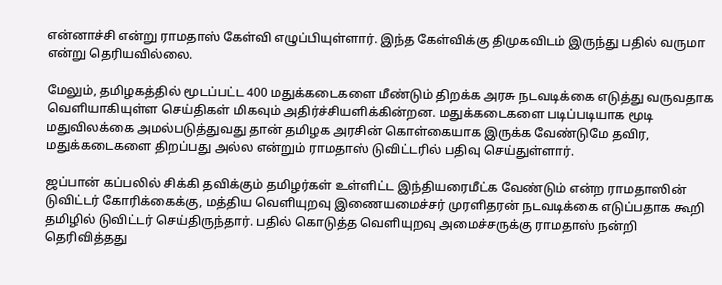என்னாச்சி என்று ராமதாஸ் கேள்வி எழுப்பியுள்ளார். இந்த கேள்விக்கு திமுகவிடம் இருந்து பதில் வருமா என்று தெரியவில்லை.

மேலும், தமிழகத்தில் மூடப்பட்ட 400 மதுக்கடைகளை மீண்டும் திறக்க அரசு நடவடிக்கை எடுத்து வருவதாக வெளியாகியுள்ள செய்திகள் மிகவும் அதிர்ச்சியளிக்கின்றன. மதுக்கடைகளை படிப்படியாக மூடி மதுவிலக்கை அமல்படுத்துவது தான் தமிழக அரசின் கொள்கையாக இருக்க வேண்டுமே தவிர, மதுக்கடைகளை திறப்பது அல்ல என்றும் ராமதாஸ் டுவிட்டரில் பதிவு செய்துள்ளார்.

ஜப்பான் கப்பலில் சிக்கி தவிக்கும் தமிழர்கள் உள்ளிட்ட இந்தியரைமீட்க வேண்டும் என்ற ராமதாஸின் டுவிட்டர் கோரிக்கைக்கு, மத்திய வெளியுறவு இணையமைச்சர் முரளிதரன் நடவடிக்கை எடுப்பதாக கூறி தமிழில் டுவிட்டர் செய்திருந்தார். பதில் கொடுத்த வெளியுறவு அமைச்சருக்கு ராமதாஸ் நன்றி தெரிவித்தது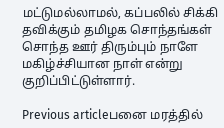மட்டுமல்லாமல், கப்பலில் சிக்கி தவிக்கும் தமிழக சொந்தங்கள் சொந்த ஊர் திரும்பும் நாளே மகிழ்ச்சியான நாள் என்று குறிப்பிட்டுள்ளார்.

Previous articleபனை மரத்தில்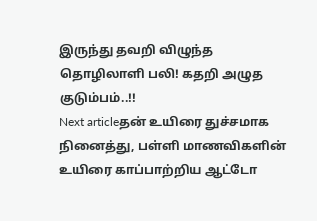இருந்து தவறி விழுந்த தொழிலாளி பலி! கதறி அழுத குடும்பம்..!!
Next articleதன் உயிரை துச்சமாக நினைத்து, பள்ளி மாணவிகளின் உயிரை காப்பாற்றிய ஆட்டோ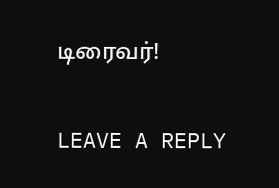டிரைவர்!

LEAVE A REPLY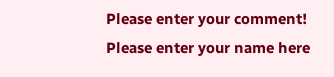Please enter your comment!
Please enter your name here